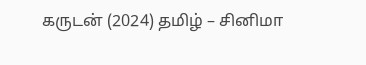கருடன் (2024) தமிழ் – சினிமா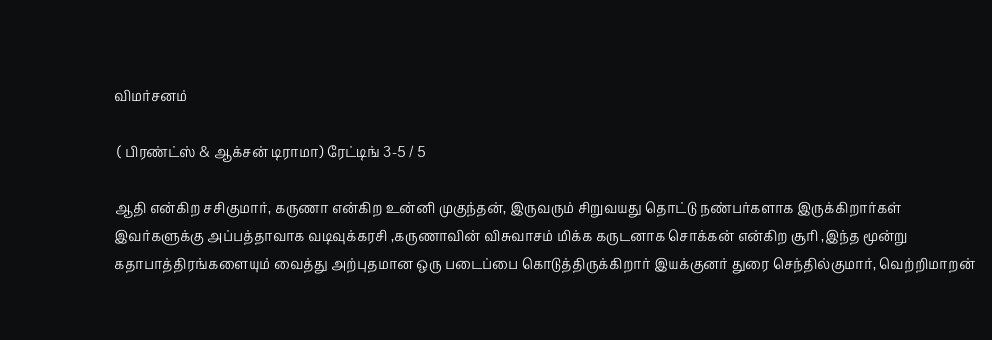விமர்சனம்

 ( பிரண்ட்ஸ் & ஆக்சன் டிராமா) ரேட்டிங் 3-5 / 5

ஆதி என்கிற சசிகுமார், கருணா என்கிற உன்னி முகுந்தன், இருவரும் சிறுவயது தொட்டு நண்பர்களாக இருக்கிறார்கள் இவர்களுக்கு அப்பத்தாவாக வடிவுக்கரசி ,கருணாவின் விசுவாசம் மிக்க கருடனாக சொக்கன் என்கிற சூரி ,இந்த மூன்று கதாபாத்திரங்களையும் வைத்து அற்புதமான ஒரு படைப்பை கொடுத்திருக்கிறார் இயக்குனர் துரை செந்தில்குமார், வெற்றிமாறன்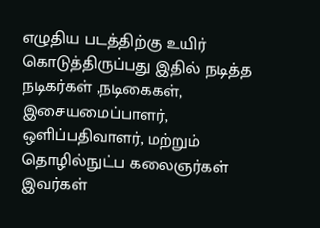எழுதிய படத்திற்கு உயிர் கொடுத்திருப்பது இதில் நடித்த நடிகர்கள் ,நடிகைகள், இசையமைப்பாளர், ஒளிப்பதிவாளர், மற்றும் தொழில்நுட்ப கலைஞர்கள் இவர்கள்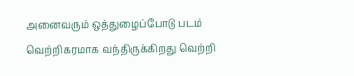அனைவரும் ஒத்துழைப்போடு படம் வெற்றிகரமாக வந்திருக்கிறது வெற்றி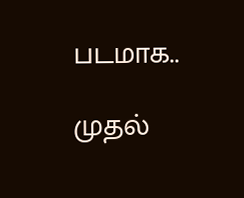படமாக..

முதல்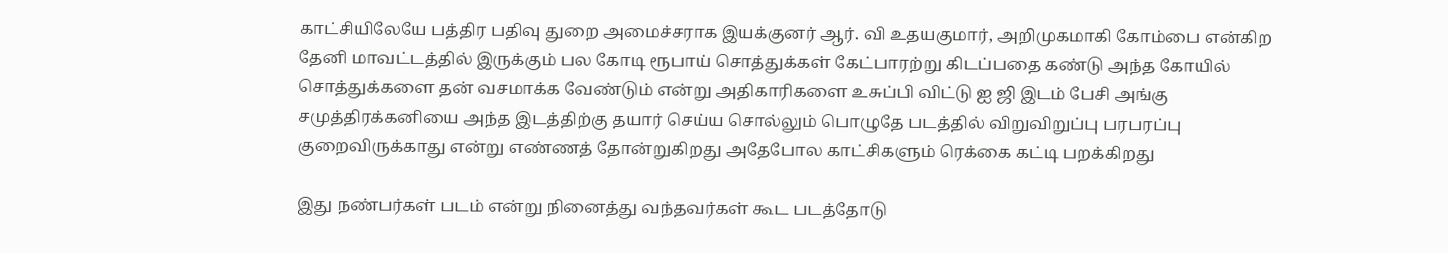காட்சியிலேயே பத்திர பதிவு துறை அமைச்சராக இயக்குனர் ஆர். வி உதயகுமார், அறிமுகமாகி கோம்பை என்கிற தேனி மாவட்டத்தில் இருக்கும் பல கோடி ரூபாய் சொத்துக்கள் கேட்பாரற்று கிடப்பதை கண்டு அந்த கோயில் சொத்துக்களை தன் வசமாக்க வேண்டும் என்று அதிகாரிகளை உசுப்பி விட்டு ஐ ஜி இடம் பேசி அங்கு சமுத்திரக்கனியை அந்த இடத்திற்கு தயார் செய்ய சொல்லும் பொழுதே படத்தில் விறுவிறுப்பு பரபரப்பு குறைவிருக்காது என்று எண்ணத் தோன்றுகிறது அதேபோல காட்சிகளும் ரெக்கை கட்டி பறக்கிறது

இது நண்பர்கள் படம் என்று நினைத்து வந்தவர்கள் கூட படத்தோடு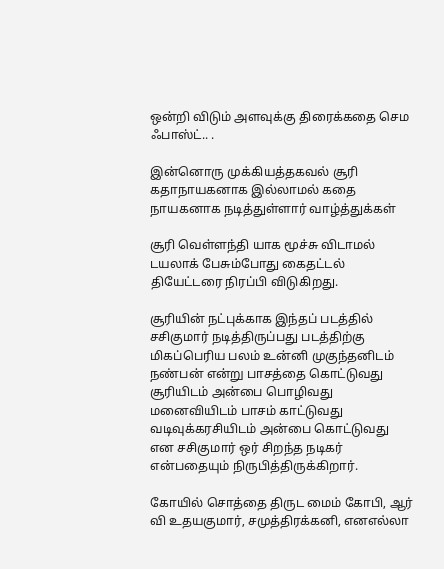ஒன்றி விடும் அளவுக்கு திரைக்கதை செம ஃபாஸ்ட்.. .

இன்னொரு முக்கியத்தகவல் சூரி கதாநாயகனாக இல்லாமல் கதை நாயகனாக நடித்துள்ளார் வாழ்த்துக்கள்

சூரி வெள்ளந்தி யாக மூச்சு விடாமல் டயலாக் பேசும்போது கைதட்டல் தியேட்டரை நிரப்பி விடுகிறது.

சூரியின் நட்புக்காக இந்தப் படத்தில் சசிகுமார் நடித்திருப்பது படத்திற்கு மிகப்பெரிய பலம் உன்னி முகுந்தனிடம் நண்பன் என்று பாசத்தை கொட்டுவது சூரியிடம் அன்பை பொழிவது மனைவியிடம் பாசம் காட்டுவது வடிவுக்கரசியிடம் அன்பை கொட்டுவது என சசிகுமார் ஒர் சிறந்த நடிகர் என்பதையும் நிருபித்திருக்கிறார்.

கோயில் சொத்தை திருட மைம் கோபி, ஆர் வி உதயகுமார், சமுத்திரக்கனி, எனஎல்லா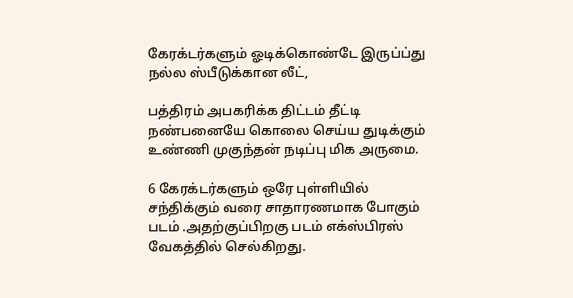கேரக்டர்களும் ஓடிக்கொண்டே இருப்ப்து நல்ல ஸ்பீடுக்கான லீட்,

பத்திரம் அபகரிக்க திட்டம் தீட்டி நண்பனையே கொலை செய்ய துடிக்கும் உண்ணி முகுந்தன் நடிப்பு மிக அருமை.

6 கேரக்டர்களும் ஒரே புள்ளியில் சந்திக்கும் வரை சாதாரணமாக போகும் படம் .அதற்குப்பிறகு படம் எக்ஸ்பிரஸ் வேகத்தில் செல்கிறது.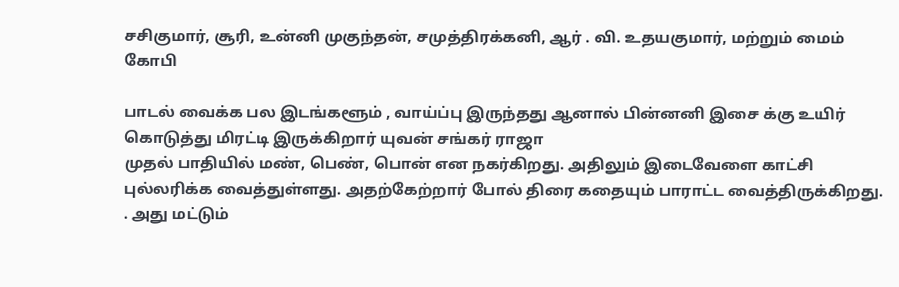சசிகுமார், சூரி, உன்னி முகுந்தன், சமுத்திரக்கனி, ஆர் . வி. உதயகுமார், மற்றும் மைம் கோபி

பாடல் வைக்க பல இடங்களூம் , வாய்ப்பு இருந்தது ஆனால் பின்னனி இசை க்கு உயிர் கொடுத்து மிரட்டி இருக்கிறார் யுவன் சங்கர் ராஜா
முதல் பாதியில் மண், பெண், பொன் என நகர்கிறது. அதிலும் இடைவேளை காட்சி புல்லரிக்க வைத்துள்ளது. அதற்கேற்றார் போல் திரை கதையும் பாராட்ட வைத்திருக்கிறது.
. அது மட்டும்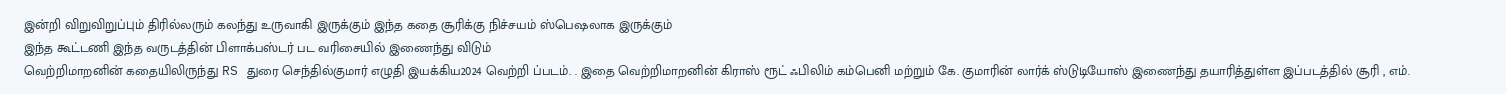இன்றி விறுவிறுப்பும் திரில்லரும் கலந்து உருவாகி இருக்கும் இந்த கதை சூரிக்கு நிச்சயம் ஸ்பெஷலாக இருக்கும்
இந்த கூட்டணி இந்த வருடத்தின் பிளாக்பஸ்டர் பட வரிசையில் இணைந்து விடும்
வெற்றிமாறனின் கதையிலிருந்து RS துரை செந்தில்குமார் எழுதி இயக்கிய2024 வெற்றி ப்படம். . இதை வெற்றிமாறனின் கிராஸ் ரூட் ஃபிலிம் கம்பெனி மற்றும் கே. குமாரின் லார்க் ஸ்டுடியோஸ் இணைந்து தயாரித்துள்ள இப்படத்தில் சூரி , எம்.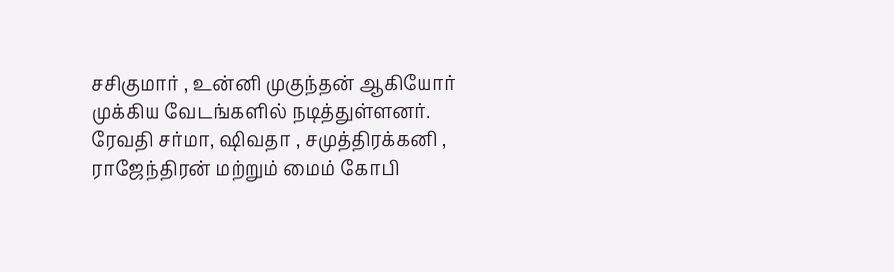சசிகுமார் , உன்னி முகுந்தன் ஆகியோர் முக்கிய வேடங்களில் நடித்துள்ளனர். ரேவதி சர்மா, ஷிவதா , சமுத்திரக்கனி , ராஜேந்திரன் மற்றும் மைம் கோபி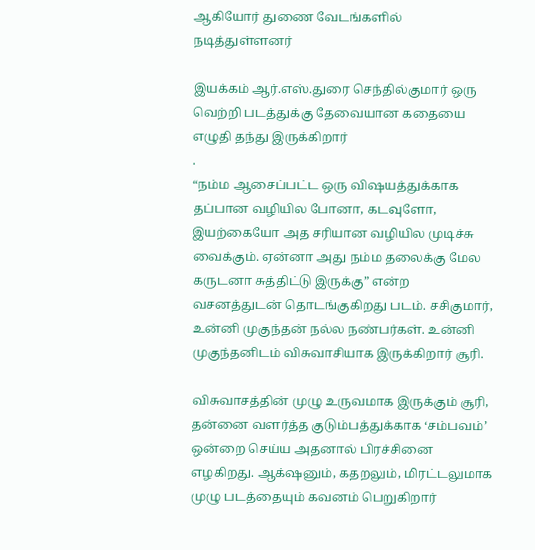ஆகியோர் துணை வேடங்களில் நடித்துள்ளனர்

இயக்கம் ஆர்.எஸ்.துரை செந்தில்குமார் ஒரு வெற்றி படத்துக்கு தேவையான கதையை எழுதி தந்து இருக்கிறார்
.
“நம்ம ஆசைப்பட்ட ஒரு விஷயத்துக்காக தப்பான வழியில போனா, கடவுளோ, இயற்கையோ அத சரியான வழியில முடிச்சு வைக்கும். ஏன்னா அது நம்ம தலைக்கு மேல கருடனா சுத்திட்டு இருக்கு” என்ற வசனத்துடன் தொடங்குகிறது படம். சசிகுமார், உன்னி முகுந்தன் நல்ல நண்பர்கள். உன்னி முகுந்தனிடம் விசுவாசியாக இருக்கிறார் சூரி.

விசுவாசத்தின் முழு உருவமாக இருக்கும் சூரி, தன்னை வளர்த்த குடும்பத்துக்காக ‘சம்பவம்’ ஒன்றை செய்ய அதனால் பிரச்சினை எழகிறது. ஆக்‌ஷனும், கதறலும், மிரட்டலுமாக முழு படத்தையும் கவனம் பெறுகிறார்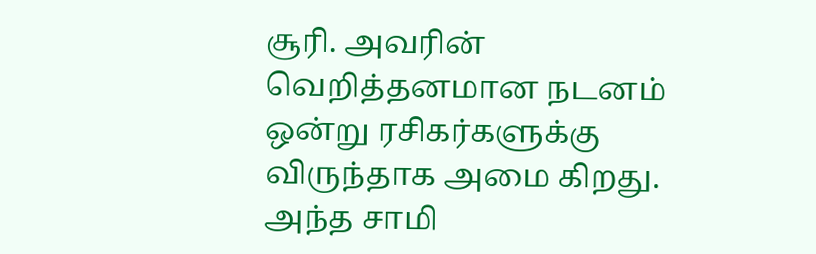சூரி. அவரின் வெறித்தனமான நடனம் ஒன்று ரசிகர்களுக்கு விருந்தாக அமை கிறது. அந்த சாமி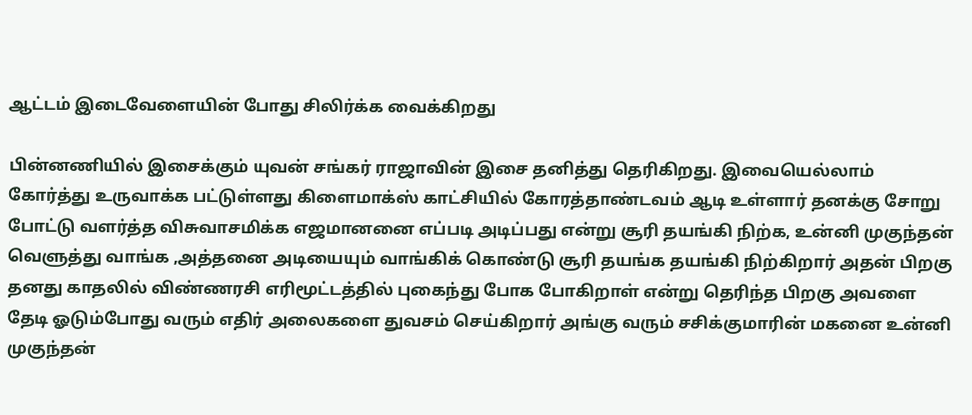ஆட்டம் இடைவேளையின் போது சிலிர்க்க வைக்கிறது

பின்னணியில் இசைக்கும் யுவன் சங்கர் ராஜாவின் இசை தனித்து தெரிகிறது. இவையெல்லாம் கோர்த்து உருவாக்க பட்டுள்ளது கிளைமாக்ஸ் காட்சியில் கோரத்தாண்டவம் ஆடி உள்ளார் தனக்கு சோறு போட்டு வளர்த்த விசுவாசமிக்க எஜமானனை எப்படி அடிப்பது என்று சூரி தயங்கி நிற்க, உன்னி முகுந்தன் வெளுத்து வாங்க ,அத்தனை அடியையும் வாங்கிக் கொண்டு சூரி தயங்க தயங்கி நிற்கிறார் அதன் பிறகு தனது காதலில் விண்ணரசி எரிமூட்டத்தில் புகைந்து போக போகிறாள் என்று தெரிந்த பிறகு அவளை தேடி ஓடும்போது வரும் எதிர் அலைகளை துவசம் செய்கிறார் அங்கு வரும் சசிக்குமாரின் மகனை உன்னி முகுந்தன்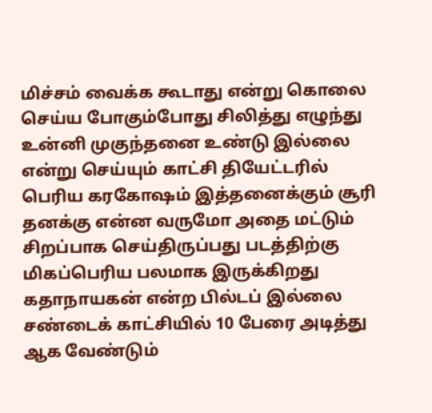மிச்சம் வைக்க கூடாது என்று கொலை செய்ய போகும்போது சிலித்து எழுந்து உன்னி முகுந்தனை உண்டு இல்லை என்று செய்யும் காட்சி தியேட்டரில் பெரிய கரகோஷம் இத்தனைக்கும் சூரி தனக்கு என்ன வருமோ அதை மட்டும் சிறப்பாக செய்திருப்பது படத்திற்கு மிகப்பெரிய பலமாக இருக்கிறது கதாநாயகன் என்ற பில்டப் இல்லை சண்டைக் காட்சியில் 10 பேரை அடித்து ஆக வேண்டும்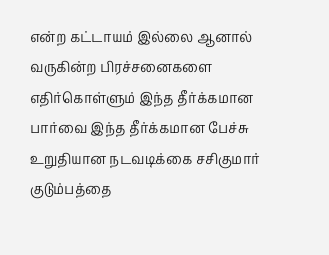என்ற கட்டாயம் இல்லை ஆனால் வருகின்ற பிரச்சனைகளை எதிர்கொள்ளும் இந்த தீர்க்கமான பார்வை இந்த தீர்க்கமான பேச்சு உறுதியான நடவடிக்கை சசிகுமார் குடும்பத்தை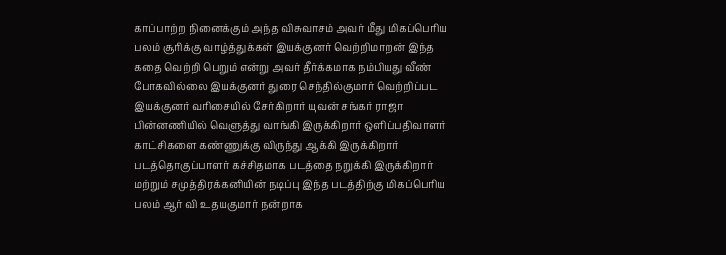காப்பாற்ற நினைக்கும் அந்த விசுவாசம் அவர் மீது மிகப்பெரிய பலம் சூரிக்கு வாழ்த்துக்கள் இயக்குனர் வெற்றிமாறன் இந்த கதை வெற்றி பெறும் என்று அவர் தீர்க்கமாக நம்பியது வீண் போகவில்லை இயக்குனர் துரை செந்தில்குமார் வெற்றிப்பட இயக்குனர் வரிசையில் சேர்கிறார் யுவன் சங்கர் ராஜா பின்னணியில் வெளுத்து வாங்கி இருக்கிறார் ஒளிப்பதிவாளர் காட்சிகளை கண்ணுக்கு விருந்து ஆக்கி இருக்கிறார் படத்தொகுப்பாளர் கச்சிதமாக படத்தை நறுக்கி இருக்கிறார் மற்றும் சமுத்திரக்கனியின் நடிப்பு இந்த படத்திற்கு மிகப்பெரிய பலம் ஆர் வி உதயகுமார் நன்றாக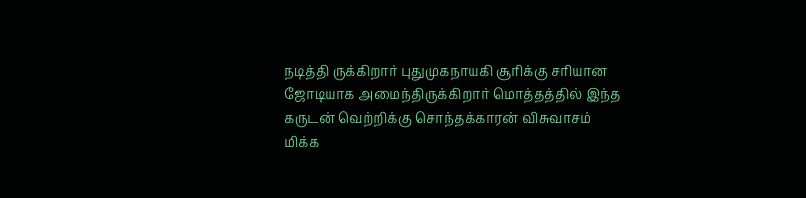நடித்தி ருக்கிறார் புதுமுகநாயகி சூரிக்கு சரியான ஜோடியாக அமைந்திருக்கிறார் மொத்தத்தில் இந்த கருடன் வெற்றிக்கு சொந்தக்காரன் விசுவாசம் மிக்க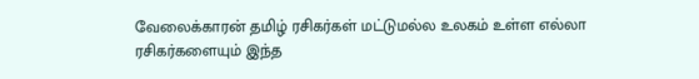வேலைக்காரன் தமிழ் ரசிகர்கள் மட்டுமல்ல உலகம் உள்ள எல்லா ரசிகர்களையும் இந்த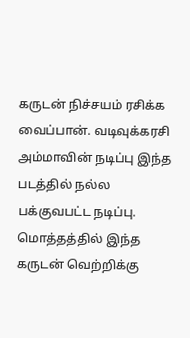கருடன் நிச்சயம் ரசிக்க வைப்பான். வடிவுக்கரசி அம்மாவின் நடிப்பு இந்த படத்தில் நல்ல பக்குவபட்ட நடிப்பு. மொத்தத்தில் இந்த கருடன் வெற்றிக்கு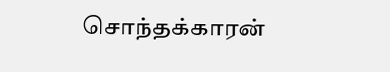சொந்தக்காரன்